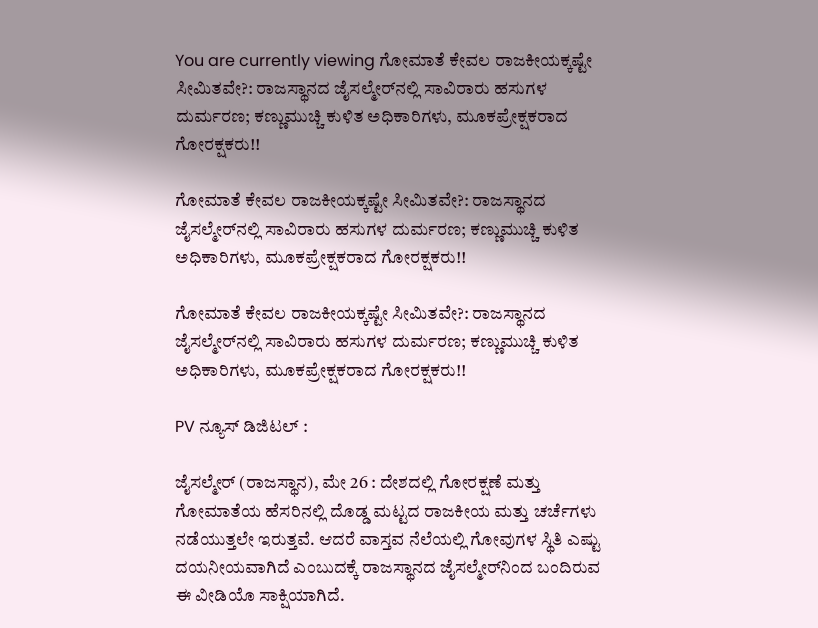You are currently viewing ಗೋಮಾತೆ ಕೇವಲ ರಾಜಕೀಯಕ್ಕಷ್ಟೇ ಸೀಮಿತವೇ?: ರಾಜಸ್ಥಾನದ ಜೈಸಲ್ಮೇರ್‌ನಲ್ಲಿ ಸಾವಿರಾರು ಹಸುಗಳ ದುರ್ಮರಣ; ಕಣ್ಣುಮುಚ್ಚಿ ಕುಳಿತ ಅಧಿಕಾರಿಗಳು, ಮೂಕಪ್ರೇಕ್ಷಕರಾದ ಗೋರಕ್ಷಕರು!!

ಗೋಮಾತೆ ಕೇವಲ ರಾಜಕೀಯಕ್ಕಷ್ಟೇ ಸೀಮಿತವೇ?: ರಾಜಸ್ಥಾನದ ಜೈಸಲ್ಮೇರ್‌ನಲ್ಲಿ ಸಾವಿರಾರು ಹಸುಗಳ ದುರ್ಮರಣ; ಕಣ್ಣುಮುಚ್ಚಿ ಕುಳಿತ ಅಧಿಕಾರಿಗಳು, ಮೂಕಪ್ರೇಕ್ಷಕರಾದ ಗೋರಕ್ಷಕರು!!

ಗೋಮಾತೆ ಕೇವಲ ರಾಜಕೀಯಕ್ಕಷ್ಟೇ ಸೀಮಿತವೇ?: ರಾಜಸ್ಥಾನದ ಜೈಸಲ್ಮೇರ್‌ನಲ್ಲಿ ಸಾವಿರಾರು ಹಸುಗಳ ದುರ್ಮರಣ; ಕಣ್ಣುಮುಚ್ಚಿ ಕುಳಿತ ಅಧಿಕಾರಿಗಳು, ಮೂಕಪ್ರೇಕ್ಷಕರಾದ ಗೋರಕ್ಷಕರು!!

PV ನ್ಯೂಸ್‌ ಡಿಜಿಟಲ್‌ :

ಜೈಸಲ್ಮೇರ್ (ರಾಜಸ್ಥಾನ), ಮೇ 26 : ದೇಶದಲ್ಲಿ ಗೋರಕ್ಷಣೆ ಮತ್ತು ಗೋಮಾತೆಯ ಹೆಸರಿನಲ್ಲಿ ದೊಡ್ಡ ಮಟ್ಟದ ರಾಜಕೀಯ ಮತ್ತು ಚರ್ಚೆಗಳು ನಡೆಯುತ್ತಲೇ ಇರುತ್ತವೆ. ಆದರೆ ವಾಸ್ತವ ನೆಲೆಯಲ್ಲಿ ಗೋವುಗಳ ಸ್ಥಿತಿ ಎಷ್ಟು ದಯನೀಯವಾಗಿದೆ ಎಂಬುದಕ್ಕೆ ರಾಜಸ್ಥಾನದ ಜೈಸಲ್ಮೇರ್‌ನಿಂದ ಬಂದಿರುವ ಈ ವೀಡಿಯೊ ಸಾಕ್ಷಿಯಾಗಿದೆ.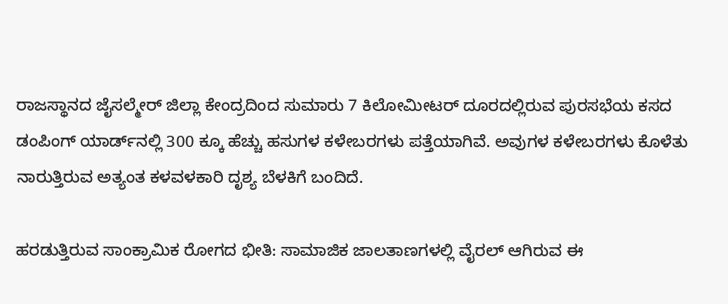ರಾಜಸ್ಥಾನದ ಜೈಸಲ್ಮೇರ್ ಜಿಲ್ಲಾ ಕೇಂದ್ರದಿಂದ ಸುಮಾರು 7 ಕಿಲೋಮೀಟರ್ ದೂರದಲ್ಲಿರುವ ಪುರಸಭೆಯ ಕಸದ ಡಂಪಿಂಗ್ ಯಾರ್ಡ್‌ನಲ್ಲಿ 300 ಕ್ಕೂ ಹೆಚ್ಚು ಹಸುಗಳ ಕಳೇಬರಗಳು ಪತ್ತೆಯಾಗಿವೆ. ಅವುಗಳ ಕಳೇಬರಗಳು ಕೊಳೆತು ನಾರುತ್ತಿರುವ ಅತ್ಯಂತ ಕಳವಳಕಾರಿ ದೃಶ್ಯ ಬೆಳಕಿಗೆ ಬಂದಿದೆ.

ಹರಡುತ್ತಿರುವ ಸಾಂಕ್ರಾಮಿಕ ರೋಗದ ಭೀತಿ: ಸಾಮಾಜಿಕ ಜಾಲತಾಣಗಳಲ್ಲಿ ವೈರಲ್ ಆಗಿರುವ ಈ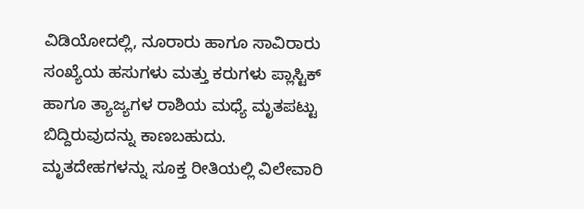ವಿಡಿಯೋದಲ್ಲಿ, ನೂರಾರು ಹಾಗೂ ಸಾವಿರಾರು ಸಂಖ್ಯೆಯ ಹಸುಗಳು ಮತ್ತು ಕರುಗಳು ಪ್ಲಾಸ್ಟಿಕ್ ಹಾಗೂ ತ್ಯಾಜ್ಯಗಳ ರಾಶಿಯ ಮಧ್ಯೆ ಮೃತಪಟ್ಟು ಬಿದ್ದಿರುವುದನ್ನು ಕಾಣಬಹುದು. ಮೃತದೇಹಗಳನ್ನು ಸೂಕ್ತ ರೀತಿಯಲ್ಲಿ ವಿಲೇವಾರಿ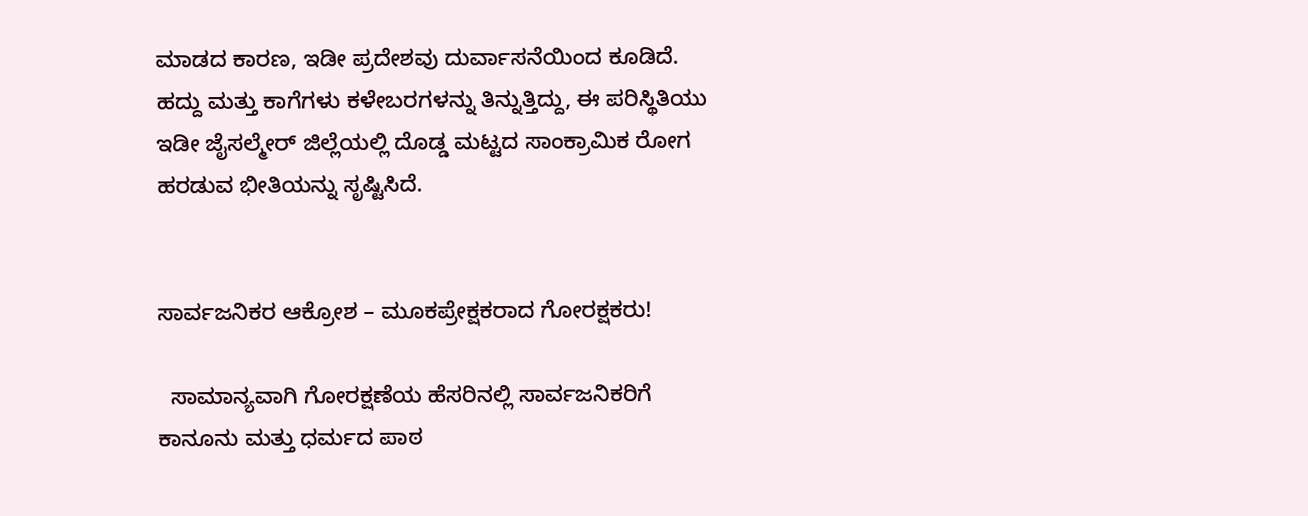ಮಾಡದ ಕಾರಣ, ಇಡೀ ಪ್ರದೇಶವು ದುರ್ವಾಸನೆಯಿಂದ ಕೂಡಿದೆ. ಹದ್ದು ಮತ್ತು ಕಾಗೆಗಳು ಕಳೇಬರಗಳನ್ನು ತಿನ್ನುತ್ತಿದ್ದು, ಈ ಪರಿಸ್ಥಿತಿಯು ಇಡೀ ಜೈಸಲ್ಮೇರ್ ಜಿಲ್ಲೆಯಲ್ಲಿ ದೊಡ್ಡ ಮಟ್ಟದ ಸಾಂಕ್ರಾಮಿಕ ರೋಗ ಹರಡುವ ಭೀತಿಯನ್ನು ಸೃಷ್ಟಿಸಿದೆ.


ಸಾರ್ವಜನಿಕರ ಆಕ್ರೋಶ – ಮೂಕಪ್ರೇಕ್ಷಕರಾದ ಗೋರಕ್ಷಕರು!

  ಸಾಮಾನ್ಯವಾಗಿ ಗೋರಕ್ಷಣೆಯ ಹೆಸರಿನಲ್ಲಿ ಸಾರ್ವಜನಿಕರಿಗೆ ಕಾನೂನು ಮತ್ತು ಧರ್ಮದ ಪಾಠ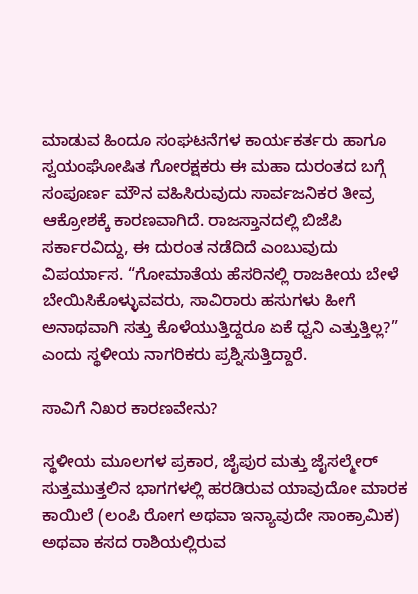ಮಾಡುವ ಹಿಂದೂ ಸಂಘಟನೆಗಳ ಕಾರ್ಯಕರ್ತರು ಹಾಗೂ ಸ್ವಯಂಘೋಷಿತ ಗೋರಕ್ಷಕರು ಈ ಮಹಾ ದುರಂತದ ಬಗ್ಗೆ ಸಂಪೂರ್ಣ ಮೌನ ವಹಿಸಿರುವುದು ಸಾರ್ವಜನಿಕರ ತೀವ್ರ ಆಕ್ರೋಶಕ್ಕೆ ಕಾರಣವಾಗಿದೆ. ರಾಜಸ್ತಾನದಲ್ಲಿ ಬಿಜೆಪಿ ಸರ್ಕಾರವಿದ್ದು, ಈ ದುರಂತ ನಡೆದಿದೆ ಎಂಬುವುದು ವಿಪರ್ಯಾಸ. “ಗೋಮಾತೆಯ ಹೆಸರಿನಲ್ಲಿ ರಾಜಕೀಯ ಬೇಳೆ ಬೇಯಿಸಿಕೊಳ್ಳುವವರು, ಸಾವಿರಾರು ಹಸುಗಳು ಹೀಗೆ ಅನಾಥವಾಗಿ ಸತ್ತು ಕೊಳೆಯುತ್ತಿದ್ದರೂ ಏಕೆ ಧ್ವನಿ ಎತ್ತುತ್ತಿಲ್ಲ?” ಎಂದು ಸ್ಥಳೀಯ ನಾಗರಿಕರು ಪ್ರಶ್ನಿಸುತ್ತಿದ್ದಾರೆ.

ಸಾವಿಗೆ ನಿಖರ ಕಾರಣವೇನು?

ಸ್ಥಳೀಯ ಮೂಲಗಳ ಪ್ರಕಾರ, ಜೈಪುರ ಮತ್ತು ಜೈಸಲ್ಮೇರ್ ಸುತ್ತಮುತ್ತಲಿನ ಭಾಗಗಳಲ್ಲಿ ಹರಡಿರುವ ಯಾವುದೋ ಮಾರಕ ಕಾಯಿಲೆ (ಲಂಪಿ ರೋಗ ಅಥವಾ ಇನ್ಯಾವುದೇ ಸಾಂಕ್ರಾಮಿಕ) ಅಥವಾ ಕಸದ ರಾಶಿಯಲ್ಲಿರುವ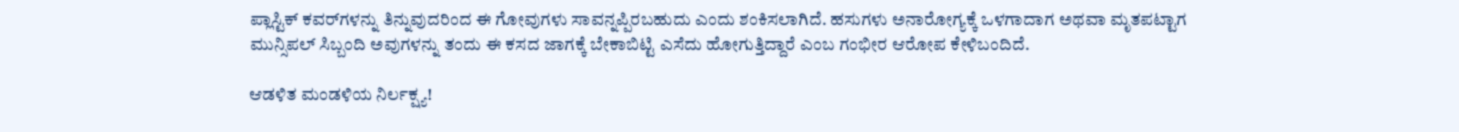ಪ್ಲಾಸ್ಟಿಕ್ ಕವರ್‌ಗಳನ್ನು ತಿನ್ನುವುದರಿಂದ ಈ ಗೋವುಗಳು ಸಾವನ್ನಪ್ಪಿರಬಹುದು ಎಂದು ಶಂಕಿಸಲಾಗಿದೆ. ಹಸುಗಳು ಅನಾರೋಗ್ಯಕ್ಕೆ ಒಳಗಾದಾಗ ಅಥವಾ ಮೃತಪಟ್ಟಾಗ ಮುನ್ಸಿಪಲ್ ಸಿಬ್ಬಂದಿ ಅವುಗಳನ್ನು ತಂದು ಈ ಕಸದ ಜಾಗಕ್ಕೆ ಬೇಕಾಬಿಟ್ಟಿ ಎಸೆದು ಹೋಗುತ್ತಿದ್ದಾರೆ ಎಂಬ ಗಂಭೀರ ಆರೋಪ ಕೇಳಿಬಂದಿದೆ.

ಆಡಳಿತ ಮಂಡಳಿಯ ನಿರ್ಲಕ್ಷ್ಯ!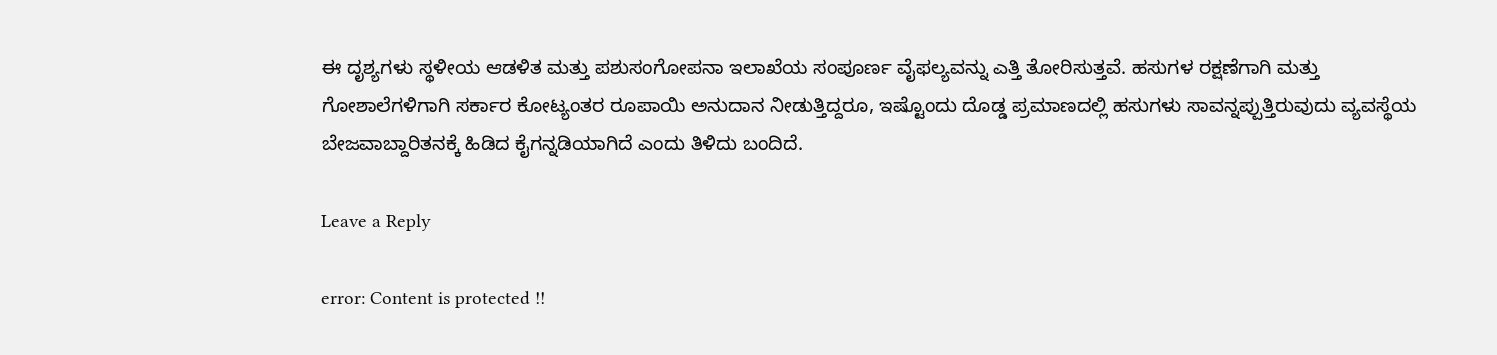ಈ ದೃಶ್ಯಗಳು ಸ್ಥಳೀಯ ಆಡಳಿತ ಮತ್ತು ಪಶುಸಂಗೋಪನಾ ಇಲಾಖೆಯ ಸಂಪೂರ್ಣ ವೈಫಲ್ಯವನ್ನು ಎತ್ತಿ ತೋರಿಸುತ್ತವೆ. ಹಸುಗಳ ರಕ್ಷಣೆಗಾಗಿ ಮತ್ತು ಗೋಶಾಲೆಗಳಿಗಾಗಿ ಸರ್ಕಾರ ಕೋಟ್ಯಂತರ ರೂಪಾಯಿ ಅನುದಾನ ನೀಡುತ್ತಿದ್ದರೂ, ಇಷ್ಟೊಂದು ದೊಡ್ಡ ಪ್ರಮಾಣದಲ್ಲಿ ಹಸುಗಳು ಸಾವನ್ನಪ್ಪುತ್ತಿರುವುದು ವ್ಯವಸ್ಥೆಯ ಬೇಜವಾಬ್ದಾರಿತನಕ್ಕೆ ಹಿಡಿದ ಕೈಗನ್ನಡಿಯಾಗಿದೆ ಎಂದು ತಿಳಿದು ಬಂದಿದೆ.

Leave a Reply

error: Content is protected !!